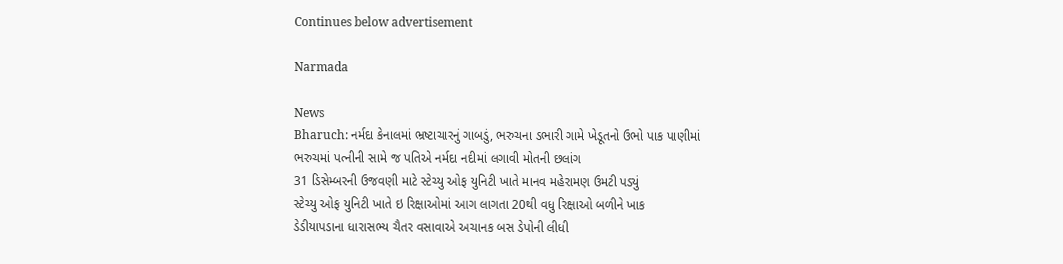Continues below advertisement

Narmada

News
Bharuch: નર્મદા કેનાલમાં ભ્રષ્ટાચારનું ગાબડું, ભરુચના ડભારી ગામે ખેડૂતનો ઉભો પાક પાણીમાં
ભરુચમાં પત્નીની સામે જ પતિએ નર્મદા નદીમાં લગાવી મોતની છલાંગ
31 ડિસેમ્બરની ઉજવણી માટે સ્ટેચ્યુ ઓફ યુનિટી ખાતે માનવ મહેરામણ ઉમટી પડ્યું
સ્ટેચ્યુ ઓફ યુનિટી ખાતે ઇ રિક્ષાઓમાં આગ લાગતા 20થી વધુ રિક્ષાઓ બળીને ખાક
ડેડીયાપડાના ધારાસભ્ય ચૈતર વસાવાએ અચાનક બસ ડેપોની લીધી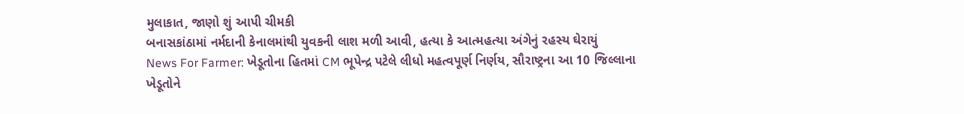મુલાકાત, જાણો શું આપી ચીમકી
બનાસકાંઠામાં નર્મદાની કેનાલમાંથી યુવકની લાશ મળી આવી, હત્યા કે આત્મહત્યા અંગેનું રહસ્ય ઘેરાયું
News For Farmer: ખેડૂતોના હિતમાં CM ભૂપેન્દ્ર પટેલે લીધો મહત્વપૂર્ણ નિર્ણય, સૌરાષ્ટ્રના આ 10 જિલ્લાના ખેડૂતોને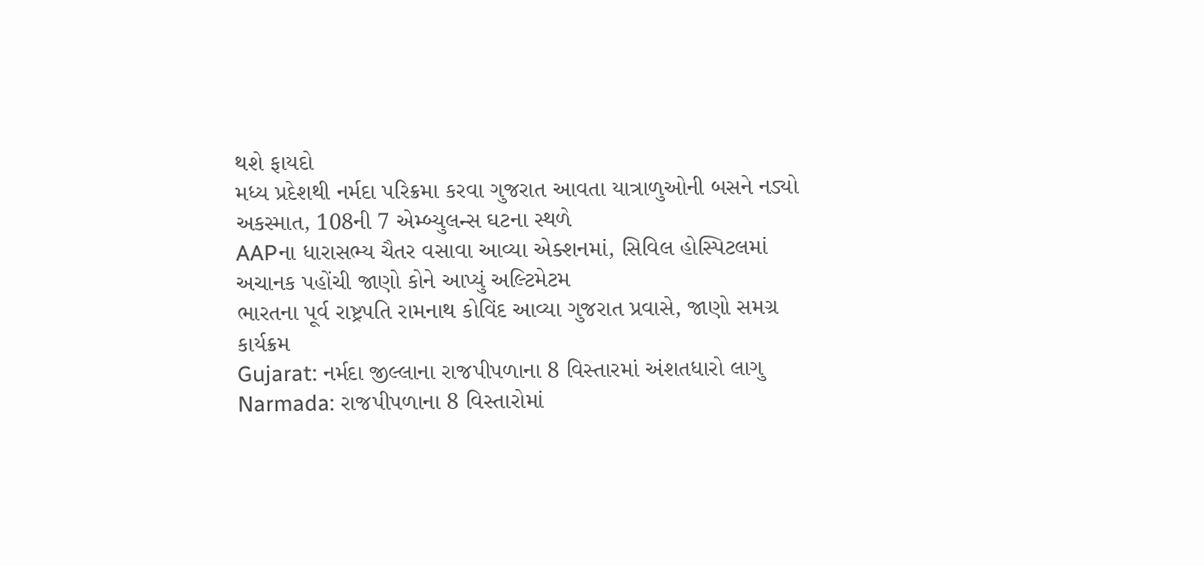થશે ફાયદો
મધ્ય પ્રદેશથી નર્મદા પરિક્રમા કરવા ગુજરાત આવતા યાત્રાળુઓની બસને નડ્યો અકસ્માત, 108ની 7 એમ્બ્યુલન્સ ઘટના સ્થળે
AAPના ધારાસભ્ય ચૈતર વસાવા આવ્યા એક્શનમાં, સિવિલ હોસ્પિટલમાં અચાનક પહોંચી જાણો કોને આપ્યું અલ્ટિમેટમ
ભારતના પૂર્વ રાષ્ટ્રપતિ રામનાથ કોવિંદ આવ્યા ગુજરાત પ્રવાસે, જાણો સમગ્ર કાર્યક્રમ
Gujarat: નર્મદા જીલ્લાના રાજપીપળાના 8 વિસ્તારમાં અંશતધારો લાગુ
Narmada: રાજપીપળાના 8 વિસ્તારોમાં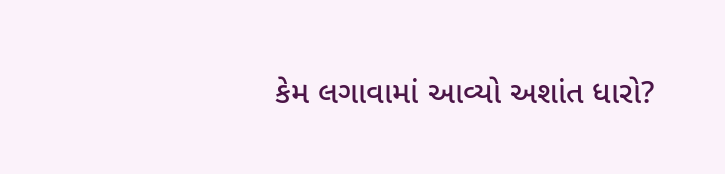કેમ લગાવામાં આવ્યો અશાંત ધારો?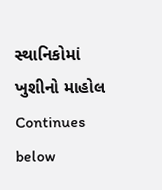સ્થાનિકોમાં ખુશીનો માહોલ
Continues below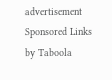advertisement
Sponsored Links by Taboola